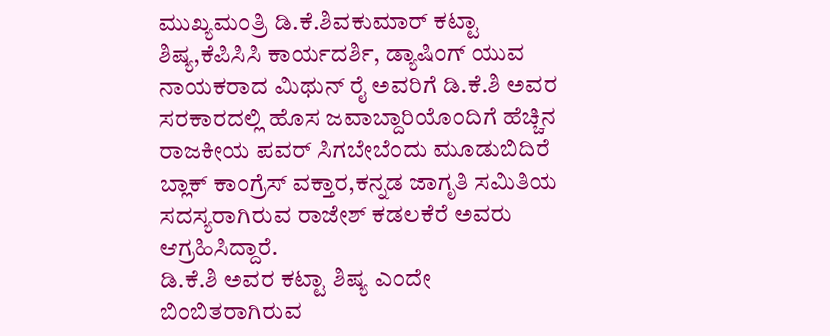ಮುಖ್ಯಮಂತ್ರಿ ಡಿ.ಕೆ.ಶಿವಕುಮಾರ್ ಕಟ್ಟಾ ಶಿಷ್ಯ,ಕೆಪಿಸಿಸಿ ಕಾರ್ಯದರ್ಶಿ, ಡ್ಯಾಷಿಂಗ್ ಯುವ ನಾಯಕರಾದ ಮಿಥುನ್ ರೈ ಅವರಿಗೆ ಡಿ.ಕೆ.ಶಿ ಅವರ ಸರಕಾರದಲ್ಲಿ ಹೊಸ ಜವಾಬ್ದಾರಿಯೊಂದಿಗೆ ಹೆಚ್ಚಿನ ರಾಜಕೀಯ ಪವರ್ ಸಿಗಬೇಬೆಂದು ಮೂಡುಬಿದಿರೆ ಬ್ಲಾಕ್ ಕಾಂಗ್ರೆಸ್ ವಕ್ತಾರ,ಕನ್ನಡ ಜಾಗೃತಿ ಸಮಿತಿಯ ಸದಸ್ಯರಾಗಿರುವ ರಾಜೇಶ್ ಕಡಲಕೆರೆ ಅವರು ಆಗ್ರಹಿಸಿದ್ದಾರೆ.
ಡಿ.ಕೆ.ಶಿ ಅವರ ಕಟ್ಟಾ ಶಿಷ್ಯ ಎಂದೇ ಬಿಂಬಿತರಾಗಿರುವ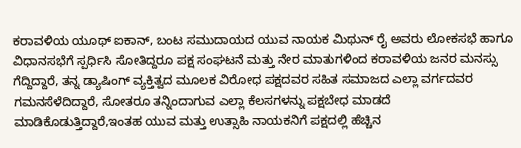ಕರಾವಳಿಯ ಯೂಥ್ ಐಕಾನ್, ಬಂಟ ಸಮುದಾಯದ ಯುವ ನಾಯಕ ಮಿಥುನ್ ರೈ ಅವರು ಲೋಕಸಭೆ ಹಾಗೂ ವಿಧಾನಸಭೆಗೆ ಸ್ಪರ್ಧಿಸಿ ಸೋತಿದ್ದರೂ ಪಕ್ಷ ಸಂಘಟನೆ ಮತ್ತು ನೇರ ಮಾತುಗಳಿಂದ ಕರಾವಳಿಯ ಜನರ ಮನಸ್ಸು ಗೆದ್ದಿದ್ದಾರೆ, ತನ್ನ ಡ್ಯಾಷಿಂಗ್ ವ್ಯಕ್ತಿತ್ವದ ಮೂಲಕ ವಿರೋಧ ಪಕ್ಷದವರ ಸಹಿತ ಸಮಾಜದ ಎಲ್ಲಾ ವರ್ಗದವರ ಗಮನಸೆಳೆದಿದ್ದಾರೆ, ಸೋತರೂ ತನ್ನಿಂದಾಗುವ ಎಲ್ಲಾ ಕೆಲಸಗಳನ್ನು ಪಕ್ಷಬೇಧ ಮಾಡದೆ ಮಾಡಿಕೊಡುತ್ತಿದ್ದಾರೆ,ಇಂತಹ ಯುವ ಮತ್ತು ಉತ್ಸಾಹಿ ನಾಯಕನಿಗೆ ಪಕ್ಷದಲ್ಲಿ ಹೆಚ್ಚಿನ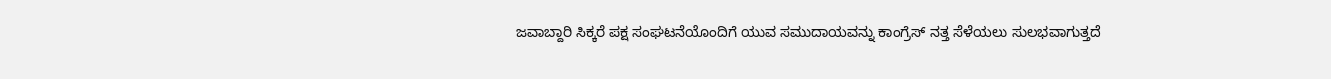ಜವಾಬ್ದಾರಿ ಸಿಕ್ಕರೆ ಪಕ್ಷ ಸಂಘಟನೆಯೊಂದಿಗೆ ಯುವ ಸಮುದಾಯವನ್ನು ಕಾಂಗ್ರೆಸ್ ನತ್ತ ಸೆಳೆಯಲು ಸುಲಭವಾಗುತ್ತದೆ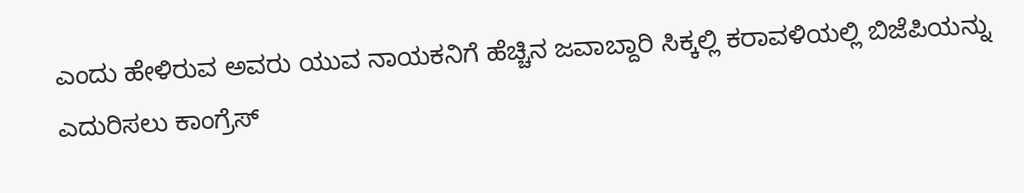ಎಂದು ಹೇಳಿರುವ ಅವರು ಯುವ ನಾಯಕನಿಗೆ ಹೆಚ್ಚಿನ ಜವಾಬ್ದಾರಿ ಸಿಕ್ಕಲ್ಲಿ ಕರಾವಳಿಯಲ್ಲಿ ಬಿಜೆಪಿಯನ್ನು ಎದುರಿಸಲು ಕಾಂಗ್ರೆಸ್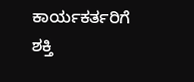ಕಾರ್ಯಕರ್ತರಿಗೆ ಶಕ್ತಿ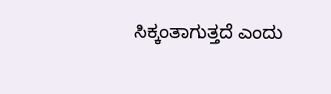ಸಿಕ್ಕಂತಾಗುತ್ತದೆ ಎಂದು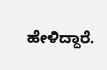ಹೇಳಿದ್ದಾರೆ.